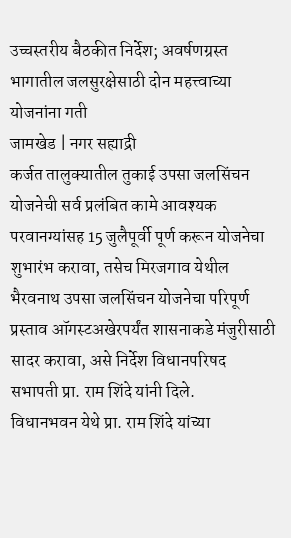उच्चस्तरीय बैठकीत निर्देश; अवर्षणग्रस्त भागातील जलसुरक्षेसाठी दोन महत्त्वाच्या योजनांना गती
जामखेड | नगर सह्याद्री
कर्जत तालुक्यातील तुकाई उपसा जलसिंचन योजनेची सर्व प्रलंबित कामे आवश्यक परवानग्यांसह 15 जुलैपूर्वी पूर्ण करून योजनेचा शुभारंभ करावा, तसेच मिरजगाव येथील भैरवनाथ उपसा जलसिंचन योजनेचा परिपूर्ण प्रस्ताव ऑगस्टअखेरपर्यंत शासनाकडे मंजुरीसाठी सादर करावा, असे निर्देश विधानपरिषद सभापती प्रा. राम शिंदे यांनी दिले.
विधानभवन येथे प्रा. राम शिंदे यांच्या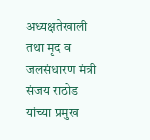अध्यक्षतेखाली तथा मृद व जलसंधारण मंत्री संजय राठोड यांच्या प्रमुख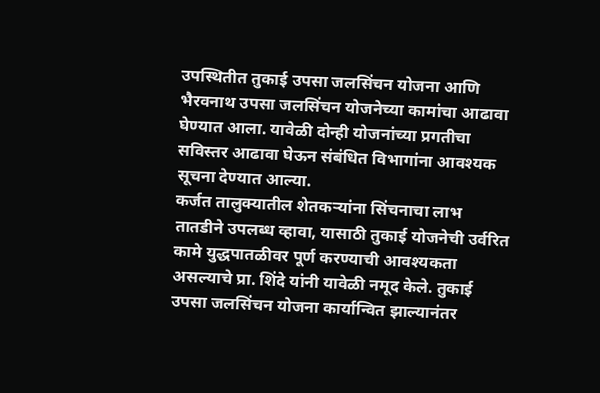उपस्थितीत तुकाई उपसा जलसिंचन योजना आणि भैरवनाथ उपसा जलसिंचन योजनेच्या कामांचा आढावा घेण्यात आला. यावेळी दोन्ही योजनांच्या प्रगतीचा सविस्तर आढावा घेऊन संबंधित विभागांना आवश्यक सूचना देण्यात आल्या.
कर्जत तालुक्यातील शेतकऱ्यांना सिंचनाचा लाभ तातडीने उपलब्ध व्हावा, यासाठी तुकाई योजनेची उर्वरित कामे युद्धपातळीवर पूर्ण करण्याची आवश्यकता असल्याचे प्रा. शिंदे यांनी यावेळी नमूद केले. तुकाई उपसा जलसिंचन योजना कार्यान्वित झाल्यानंतर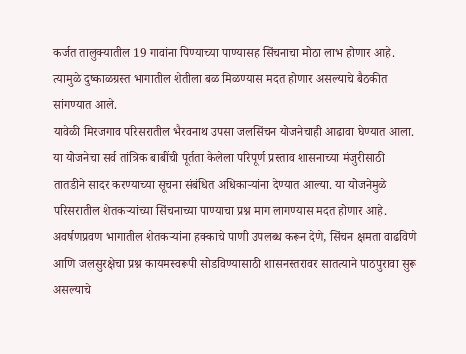कर्जत तालुक्यातील 19 गावांना पिण्याच्या पाण्यासह सिंचनाचा मोठा लाभ होणार आहे. त्यामुळे दुष्काळग्रस्त भागातील शेतीला बळ मिळण्यास मदत होणार असल्याचे बैठकीत सांगण्यात आले.
यावेळी मिरजगाव परिसरातील भैरवनाथ उपसा जलसिंचन योजनेचाही आढावा घेण्यात आला. या योजनेचा सर्व तांत्रिक बाबींची पूर्तता केलेला परिपूर्ण प्रस्ताव शासनाच्या मंजुरीसाठी तातडीने सादर करण्याच्या सूचना संबंधित अधिकाऱ्यांना देण्यात आल्या. या योजनेमुळे परिसरातील शेतकऱ्यांच्या सिंचनाच्या पाण्याचा प्रश्न माग लागण्यास मदत होणार आहे. अवर्षणप्रवण भागातील शेतकऱ्यांना हक्काचे पाणी उपलब्ध करून देणे, सिंचन क्षमता वाढविणे आणि जलसुरक्षेचा प्रश्न कायमस्वरूपी सोडविण्यासाठी शासनस्तरावर सातत्याने पाठपुरावा सुरू असल्याचे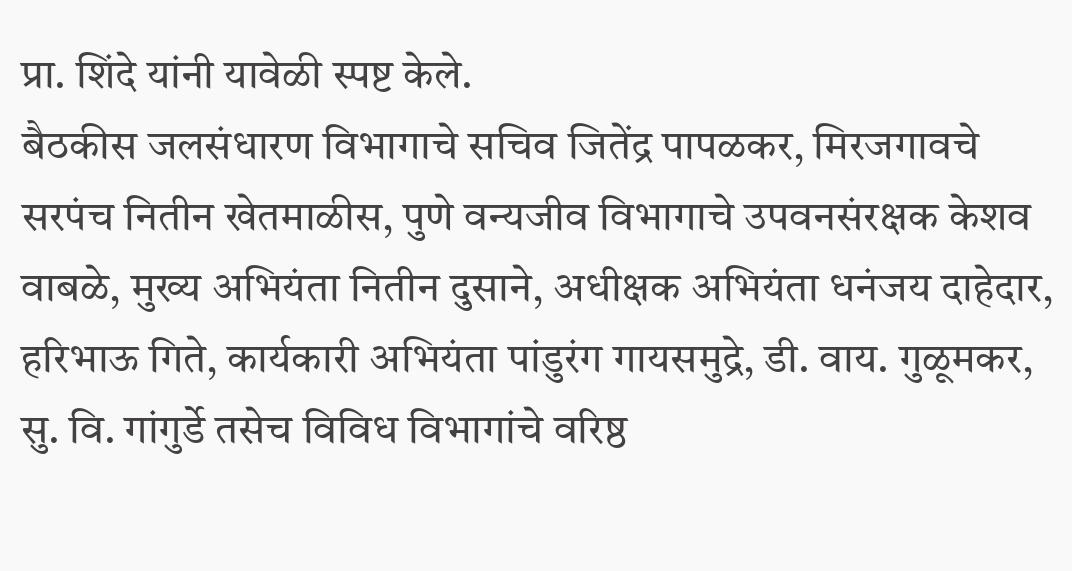प्रा. शिंदे यांनी यावेळी स्पष्ट केले.
बैठकीस जलसंधारण विभागाचे सचिव जितेंद्र पापळकर, मिरजगावचे सरपंच नितीन खेतमाळीस, पुणे वन्यजीव विभागाचे उपवनसंरक्षक केशव वाबळे, मुख्य अभियंता नितीन दुसाने, अधीक्षक अभियंता धनंजय दाहेदार, हरिभाऊ गिते, कार्यकारी अभियंता पांडुरंग गायसमुद्रे, डी. वाय. गुळूमकर, सु. वि. गांगुर्डे तसेच विविध विभागांचे वरिष्ठ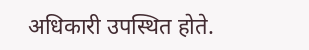अधिकारी उपस्थित होते.